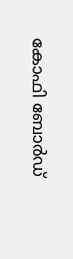കോഫി ബോർഡ്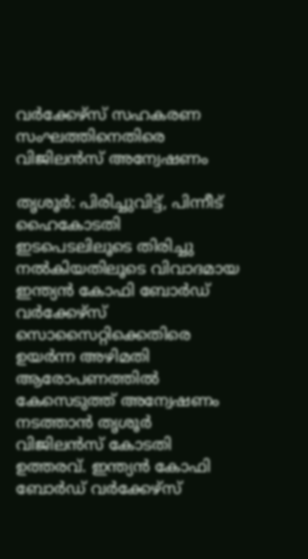വർക്കേഴ്സ് സഹകരണ സംഘത്തിനെതിരെ വിജിലൻസ് അന്വേഷണം

തൃശൂർ: പിരിച്ചുവിട്ട്, പിന്നീട് ഹൈകോടതി ഇടപെടലിലൂടെ തിരിച്ചു നൽകിയതിലൂടെ വിവാദമായ ഇന്ത്യന്‍ കോഫി ബോർഡ് വർക്കേഴ്സ് സൊസൈറ്റിക്കെതിരെ ഉയർന്ന അഴിമതി ആരോപണത്തിൽ കേസെടുത്ത് അന്വേഷണം നടത്താന്‍ തൃശൂര്‍ വിജിലന്‍സ് കോടതി ഉത്തരവ്. ഇന്ത്യന്‍ കോഫി ബോര്‍ഡ് വര്‍ക്കേഴ്‌സ്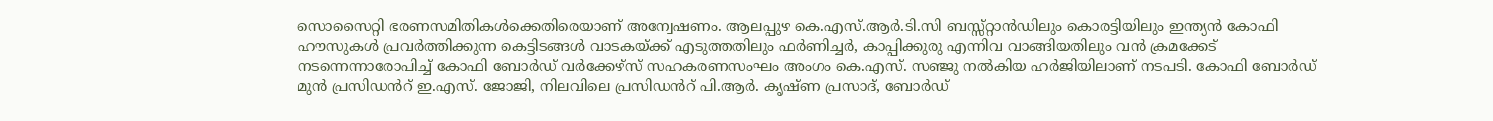സൊസൈറ്റി ഭരണസമിതികള്‍ക്കെതിരെയാണ് അന്വേഷണം. ആലപ്പുഴ കെ.എസ്.ആര്‍.ടി.സി ബസ്സ്റ്റാൻഡിലും കൊരട്ടിയിലും ഇന്ത്യന്‍ കോഫി ഹൗസുകള്‍ പ്രവര്‍ത്തിക്കുന്ന കെട്ടിടങ്ങള്‍ വാടകയ്ക്ക് എടുത്തതിലും ഫര്‍ണിച്ചര്‍, കാപ്പിക്കുരു എന്നിവ വാങ്ങിയതിലും വന്‍ ക്രമക്കേട് നടന്നെന്നാരോപിച്ച് കോഫി ബോര്‍ഡ് വര്‍ക്കേഴ്‌സ് സഹകരണസംഘം അംഗം കെ.എസ്. സഞ്ജു നല്‍കിയ ഹര്‍ജിയിലാണ് നടപടി. കോഫി ബോര്‍ഡ് മുന്‍ പ്രസിഡൻറ് ഇ.എസ്. ജോജി, നിലവിലെ പ്രസിഡൻറ് പി.ആര്‍. കൃഷ്ണ പ്രസാദ്, ബോര്‍ഡ്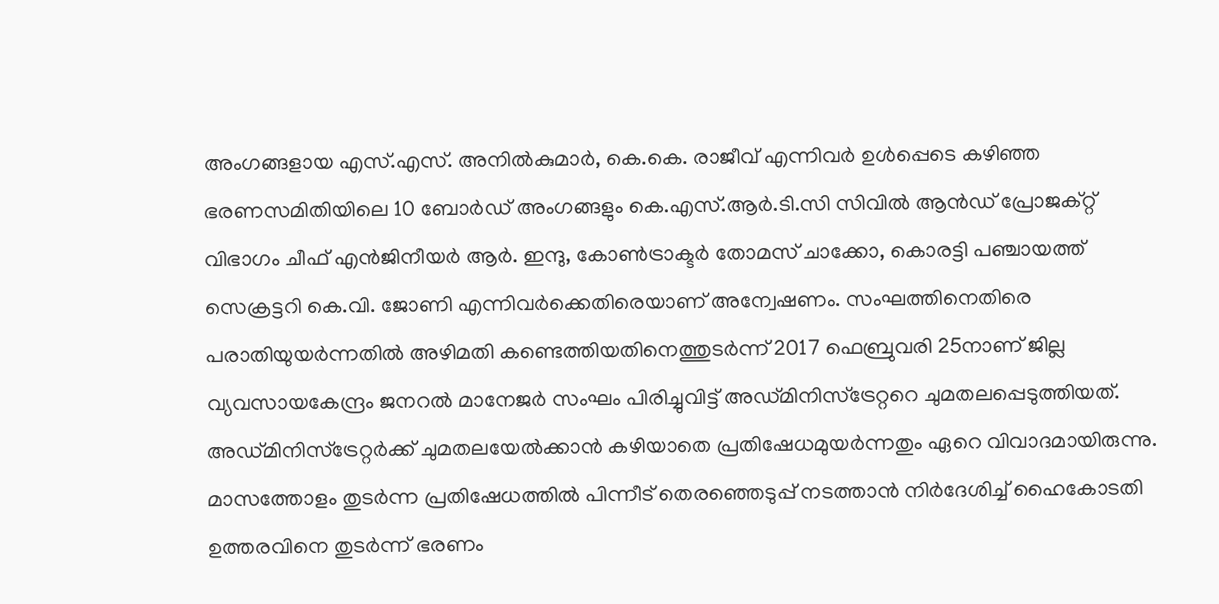അംഗങ്ങളായ എസ്.എസ്. അനില്‍കുമാര്‍, കെ.കെ. രാജീവ് എന്നിവര്‍ ഉള്‍പ്പെടെ കഴിഞ്ഞ ഭരണസമിതിയിലെ 10 ബോര്‍ഡ് അംഗങ്ങളും കെ.എസ്.ആര്‍.ടി.സി സിവില്‍ ആൻഡ് പ്രോജക്റ്റ് വിഭാഗം ചീഫ് എന്‍ജിനീയര്‍ ആര്‍. ഇന്ദു, കോണ്‍ട്രാക്ടര്‍ തോമസ് ചാക്കോ, കൊരട്ടി പഞ്ചായത്ത് സെക്രട്ടറി കെ.വി. ജോണി എന്നിവര്‍ക്കെതിരെയാണ് അന്വേഷണം. സംഘത്തിനെതിരെ പരാതിയുയർന്നതിൽ അഴിമതി കണ്ടെത്തിയതിനെത്തുടര്‍ന്ന് 2017 ഫെബ്രുവരി 25നാണ് ജില്ല വ്യവസായകേന്ദ്രം ജനറല്‍ മാനേജര്‍ സംഘം പിരിച്ചുവിട്ട് അഡ്മിനിസ്ട്രേറ്ററെ ചുമതലപ്പെടുത്തിയത്. അഡ്മിനിസ്ട്രേറ്റർക്ക് ചുമതലയേൽക്കാൻ കഴിയാതെ പ്രതിഷേധമുയർന്നതും ഏറെ വിവാദമായിരുന്നു. മാസത്തോളം തുടർന്ന പ്രതിഷേധത്തിൽ പിന്നീട് തെരഞ്ഞെടുപ്പ് നടത്താൻ നിർദേശിച്ച് ഹൈകോടതി ഉത്തരവിനെ തുടർന്ന് ഭരണം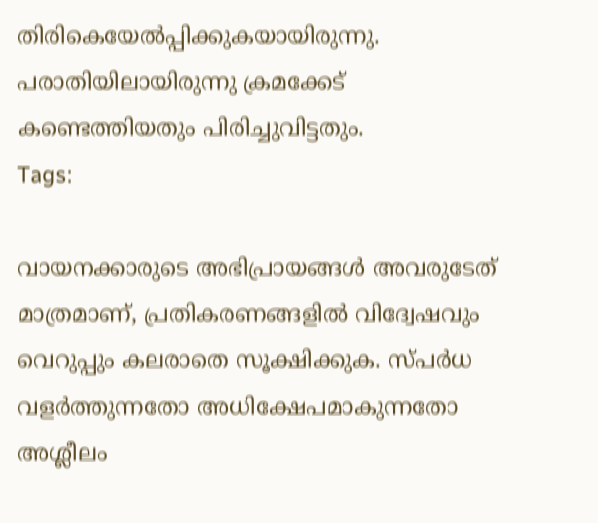തിരികെയേൽപ്പിക്കുകയായിരുന്നു. പരാതിയിലായിരുന്നു ക്രമക്കേട് കണ്ടെത്തിയതും പിരിച്ചുവിട്ടതും.
Tags:

വായനക്കാരുടെ അഭിപ്രായങ്ങള്‍ അവരുടേത് മാത്രമാണ്, പ്രതികരണങ്ങളിൽ വിദ്വേഷവും വെറുപ്പും കലരാതെ സൂക്ഷിക്കുക. സ്പർധ വളർത്തുന്നതോ അധിക്ഷേപമാകുന്നതോ അശ്ലീലം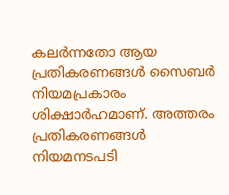കലർന്നതോ ആയ പ്രതികരണങ്ങൾ സൈബർ നിയമപ്രകാരം ശിക്ഷാർഹമാണ്. അത്തരം പ്രതികരണങ്ങൾ നിയമനടപടി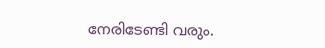നേരിടേണ്ടി വരും.